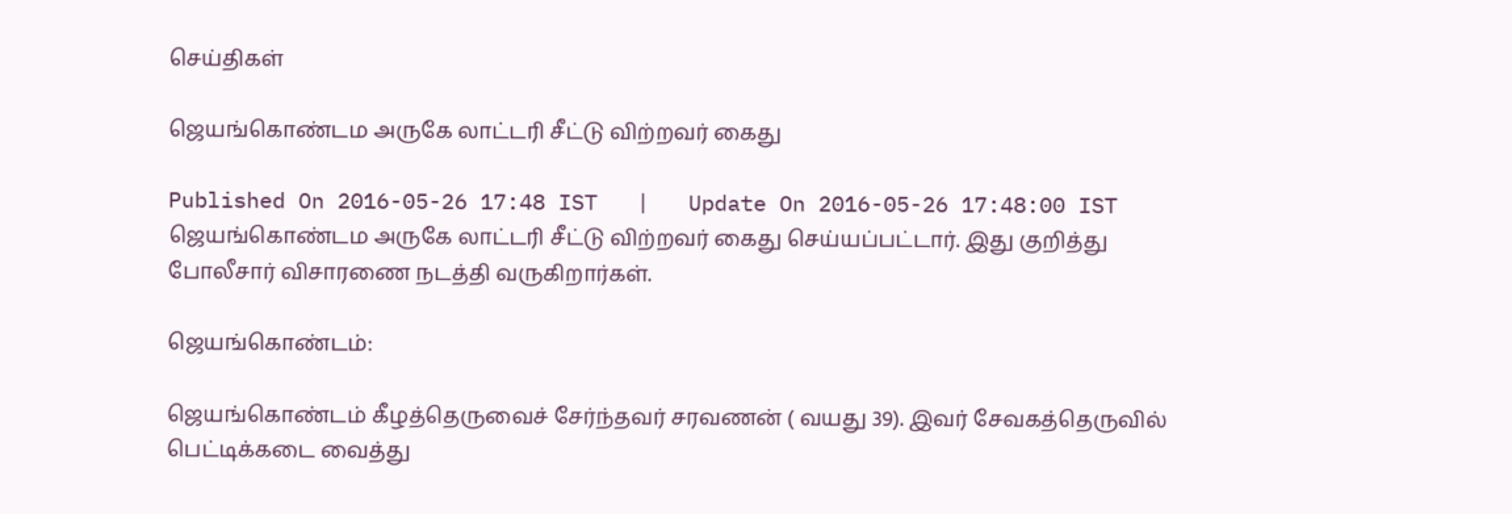செய்திகள்

ஜெயங்கொண்டம அருகே லாட்டரி சீட்டு விற்றவர் கைது

Published On 2016-05-26 17:48 IST   |   Update On 2016-05-26 17:48:00 IST
ஜெயங்கொண்டம அருகே லாட்டரி சீட்டு விற்றவர் கைது செய்யப்பட்டார். இது குறித்து போலீசார் விசாரணை நடத்தி வருகிறார்கள்.

ஜெயங்கொண்டம்:

ஜெயங்கொண்டம் கீழத்தெருவைச் சேர்ந்தவர் சரவணன் ( வயது 39). இவர் சேவகத்தெருவில் பெட்டிக்கடை வைத்து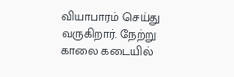வியாபாரம் செய்து வருகிறார். நேற்று காலை கடையில்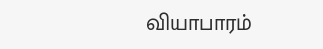வியாபாரம்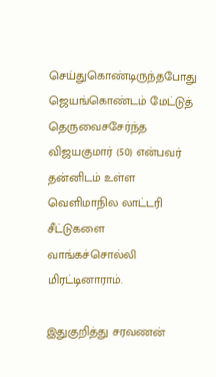செய்துகொண்டிருந்தபோது ஜெயங்கொண்டம் மேட்டுத் தெருவைசசேர்ந்த விஜயகுமார் (50) என்பவர் தன்னிடம் உள்ள வெளிமாநில லாட்டரி சீட்டுகளை வாங்கச்சொல்லி மிரட்டினாராம்.

இதுகுறித்து சரவணன்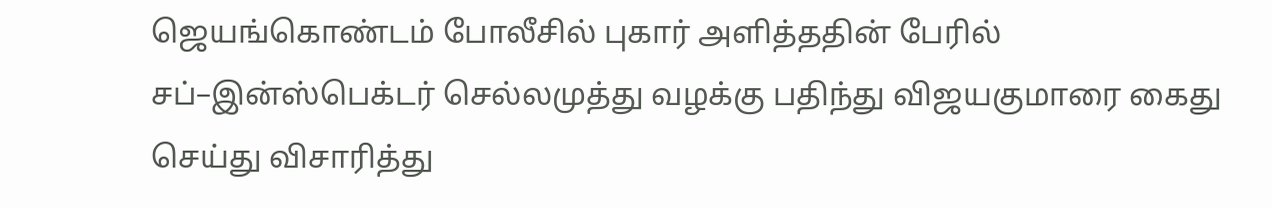ஜெயங்கொண்டம் போலீசில் புகார் அளித்ததின் பேரில் சப்–இன்ஸ்பெக்டர் செல்லமுத்து வழக்கு பதிந்து விஜயகுமாரை கைது செய்து விசாரித்து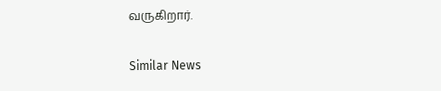வருகிறார்.

Similar News